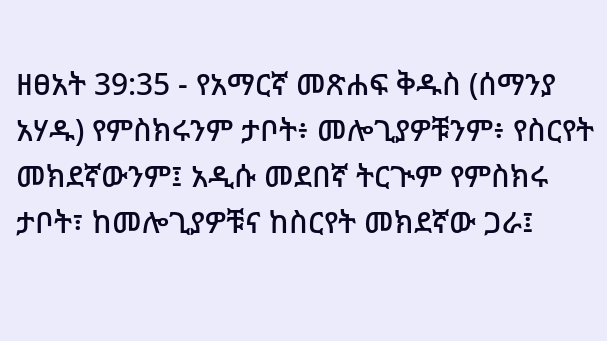ዘፀአት 39:35 - የአማርኛ መጽሐፍ ቅዱስ (ሰማንያ አሃዱ) የምስክሩንም ታቦት፥ መሎጊያዎቹንም፥ የስርየት መክደኛውንም፤ አዲሱ መደበኛ ትርጒም የምስክሩ ታቦት፣ ከመሎጊያዎቹና ከስርየት መክደኛው ጋራ፤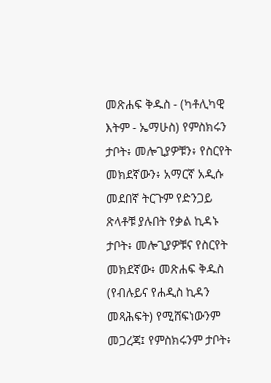መጽሐፍ ቅዱስ - (ካቶሊካዊ እትም - ኤማሁስ) የምስክሩን ታቦት፥ መሎጊያዎቹን፥ የስርየት መክደኛውን፥ አማርኛ አዲሱ መደበኛ ትርጉም የድንጋይ ጽላቶቹ ያሉበት የቃል ኪዳኑ ታቦት፥ መሎጊያዎቹና የስርየት መክደኛው፥ መጽሐፍ ቅዱስ (የብሉይና የሐዲስ ኪዳን መጻሕፍት) የሚሸፍነውንም መጋረጃ፤ የምስክሩንም ታቦት፥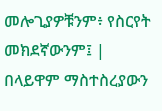መሎጊያዎቹንም፥ የስርየት መክደኛውንም፤ |
በላይዋም ማስተስረያውን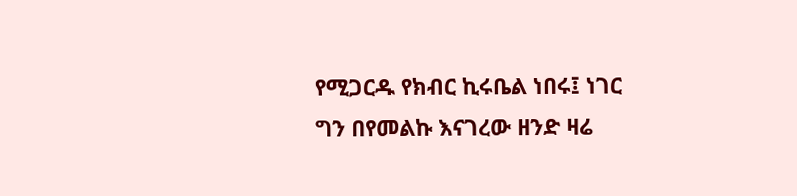የሚጋርዱ የክብር ኪሩቤል ነበሩ፤ ነገር ግን በየመልኩ እናገረው ዘንድ ዛሬ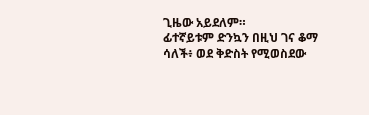ጊዜው አይደለም።
ፊተኛይቱም ድንኳን በዚህ ገና ቆማ ሳለች፥ ወደ ቅድስት የሚወስደው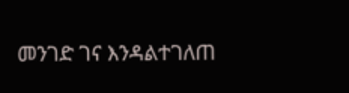መንገድ ገና እንዳልተገለጠ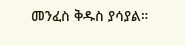መንፈስ ቅዱስ ያሳያል።